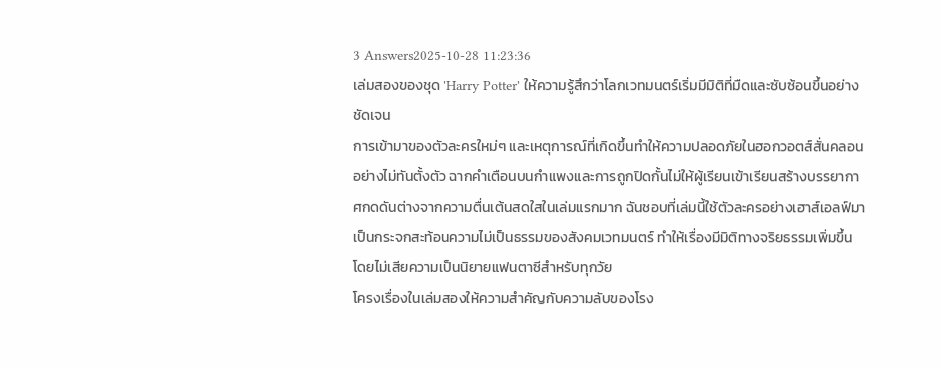3 Answers2025-10-28 11:23:36
เล่มสองของชุด 'Harry Potter' ให้ความรู้สึกว่าโลกเวทมนตร์เริ่มมีมิติที่มืดและซับซ้อนขึ้นอย่างชัดเจน
การเข้ามาของตัวละครใหม่ๆ และเหตุการณ์ที่เกิดขึ้นทำให้ความปลอดภัยในฮอกวอตส์สั่นคลอนอย่างไม่ทันตั้งตัว ฉากคำเตือนบนกำแพงและการถูกปิดกั้นไม่ให้ผู้เรียนเข้าเรียนสร้างบรรยากาศกดดันต่างจากความตื่นเต้นสดใสในเล่มแรกมาก ฉันชอบที่เล่มนี้ใช้ตัวละครอย่างเฮาส์เอลฟ์มาเป็นกระจกสะท้อนความไม่เป็นธรรมของสังคมเวทมนตร์ ทำให้เรื่องมีมิติทางจริยธรรมเพิ่มขึ้นโดยไม่เสียความเป็นนิยายแฟนตาซีสำหรับทุกวัย
โครงเรื่องในเล่มสองให้ความสำคัญกับความลับของโรง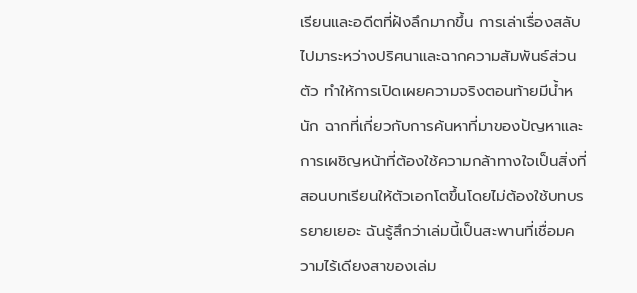เรียนและอดีตที่ฝังลึกมากขึ้น การเล่าเรื่องสลับไปมาระหว่างปริศนาและฉากความสัมพันธ์ส่วนตัว ทำให้การเปิดเผยความจริงตอนท้ายมีน้ำหนัก ฉากที่เกี่ยวกับการค้นหาที่มาของปัญหาและการเผชิญหน้าที่ต้องใช้ความกล้าทางใจเป็นสิ่งที่สอนบทเรียนให้ตัวเอกโตขึ้นโดยไม่ต้องใช้บทบรรยายเยอะ ฉันรู้สึกว่าเล่มนี้เป็นสะพานที่เชื่อมความไร้เดียงสาของเล่ม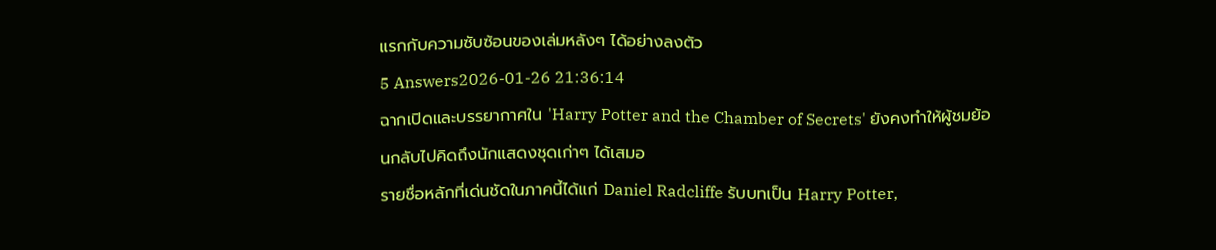แรกกับความซับซ้อนของเล่มหลังๆ ได้อย่างลงตัว
5 Answers2026-01-26 21:36:14
ฉากเปิดและบรรยากาศใน 'Harry Potter and the Chamber of Secrets' ยังคงทำให้ผู้ชมย้อนกลับไปคิดถึงนักแสดงชุดเก่าๆ ได้เสมอ
รายชื่อหลักที่เด่นชัดในภาคนี้ได้แก่ Daniel Radcliffe รับบทเป็น Harry Potter,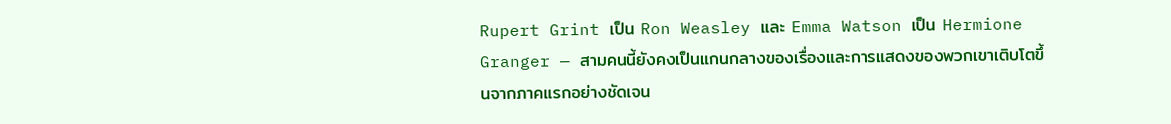Rupert Grint เป็น Ron Weasley และ Emma Watson เป็น Hermione Granger — สามคนนี้ยังคงเป็นแกนกลางของเรื่องและการแสดงของพวกเขาเติบโตขึ้นจากภาคแรกอย่างชัดเจน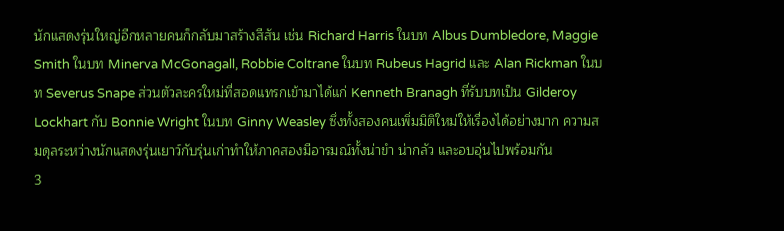นักแสดงรุ่นใหญ่อีกหลายคนก็กลับมาสร้างสีสัน เช่น Richard Harris ในบท Albus Dumbledore, Maggie Smith ในบท Minerva McGonagall, Robbie Coltrane ในบท Rubeus Hagrid และ Alan Rickman ในบท Severus Snape ส่วนตัวละครใหม่ที่สอดแทรกเข้ามาได้แก่ Kenneth Branagh ที่รับบทเป็น Gilderoy Lockhart กับ Bonnie Wright ในบท Ginny Weasley ซึ่งทั้งสองคนเพิ่มมิติใหม่ให้เรื่องได้อย่างมาก ความสมดุลระหว่างนักแสดงรุ่นเยาว์กับรุ่นเก่าทำให้ภาคสองมีอารมณ์ทั้งน่าขำ น่ากลัว และอบอุ่นไปพร้อมกัน
3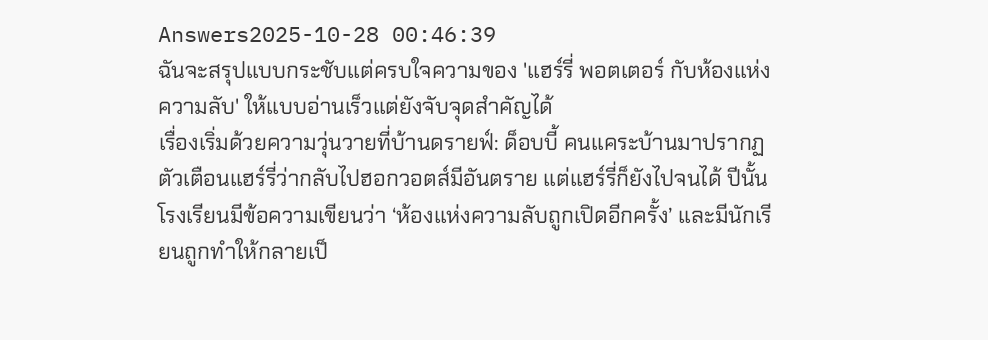Answers2025-10-28 00:46:39
ฉันจะสรุปแบบกระชับแต่ครบใจความของ 'แฮร์รี่ พอตเตอร์ กับห้องแห่งความลับ' ให้แบบอ่านเร็วแต่ยังจับจุดสำคัญได้
เรื่องเริ่มด้วยความวุ่นวายที่บ้านดรายฟ์: ด็อบบี้ คนแคระบ้านมาปรากฏตัวเตือนแฮร์รี่ว่ากลับไปฮอกวอตส์มีอันตราย แต่แฮร์รี่ก็ยังไปจนได้ ปีนั้นโรงเรียนมีข้อความเขียนว่า ‘ห้องแห่งความลับถูกเปิดอีกครั้ง’ และมีนักเรียนถูกทำให้กลายเป็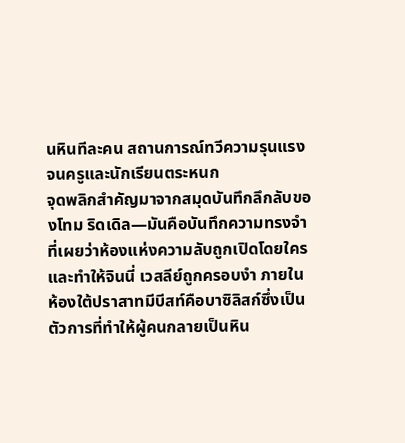นหินทีละคน สถานการณ์ทวีความรุนแรงจนครูและนักเรียนตระหนก
จุดพลิกสำคัญมาจากสมุดบันทึกลึกลับของโทม ริดเดิล—มันคือบันทึกความทรงจำที่เผยว่าห้องแห่งความลับถูกเปิดโดยใคร และทำให้จินนี่ เวสลีย์ถูกครอบงำ ภายในห้องใต้ปราสาทมีบีสท์คือบาซิลิสก์ซึ่งเป็นตัวการที่ทำให้ผู้คนกลายเป็นหิน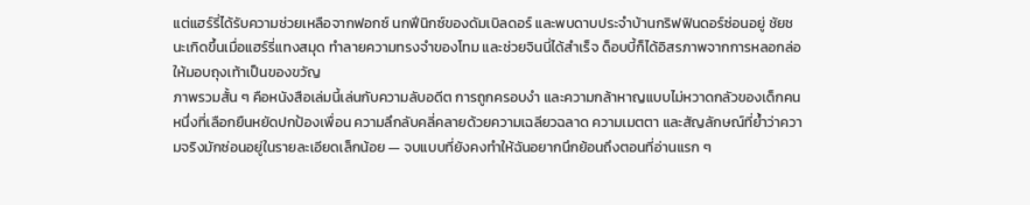แต่แฮร์รี่ได้รับความช่วยเหลือจากฟอกซ์ นกฟีนิกซ์ของดัมเบิลดอร์ และพบดาบประจำบ้านกริฟฟินดอร์ซ่อนอยู่ ชัยชนะเกิดขึ้นเมื่อแฮร์รี่แทงสมุด ทำลายความทรงจำของโทม และช่วยจินนี่ได้สำเร็จ ด็อบบี้ก็ได้อิสรภาพจากการหลอกล่อให้มอบถุงเท้าเป็นของขวัญ
ภาพรวมสั้น ๆ คือหนังสือเล่มนี้เล่นกับความลับอดีต การถูกครอบงำ และความกล้าหาญแบบไม่หวาดกลัวของเด็กคนหนึ่งที่เลือกยืนหยัดปกป้องเพื่อน ความลึกลับคลี่คลายด้วยความเฉลียวฉลาด ความเมตตา และสัญลักษณ์ที่ย้ำว่าความจริงมักซ่อนอยู่ในรายละเอียดเล็กน้อย — จบแบบที่ยังคงทำให้ฉันอยากนึกย้อนถึงตอนที่อ่านแรก ๆ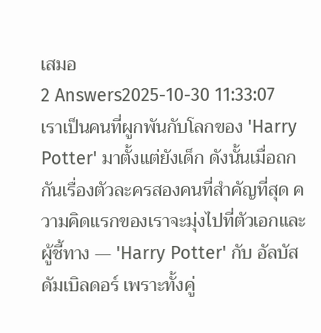เสมอ
2 Answers2025-10-30 11:33:07
เราเป็นคนที่ผูกพันกับโลกของ 'Harry Potter' มาตั้งแต่ยังเด็ก ดังนั้นเมื่อถกกันเรื่องตัวละครสองคนที่สำคัญที่สุด ความคิดแรกของเราจะมุ่งไปที่ตัวเอกและผู้ชี้ทาง — 'Harry Potter' กับ อัลบัส ดัมเบิลดอร์ เพราะทั้งคู่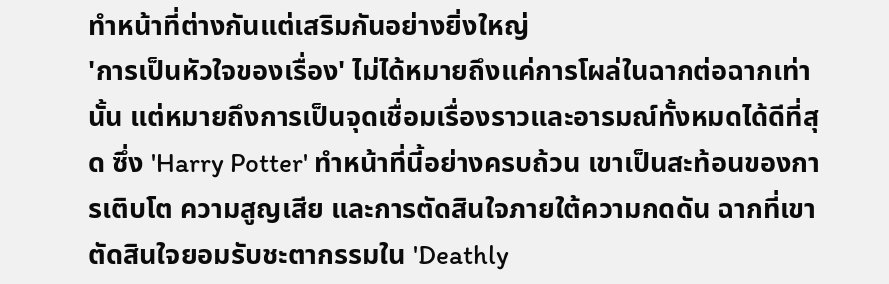ทำหน้าที่ต่างกันแต่เสริมกันอย่างยิ่งใหญ่
'การเป็นหัวใจของเรื่อง' ไม่ได้หมายถึงแค่การโผล่ในฉากต่อฉากเท่านั้น แต่หมายถึงการเป็นจุดเชื่อมเรื่องราวและอารมณ์ทั้งหมดได้ดีที่สุด ซึ่ง 'Harry Potter' ทำหน้าที่นี้อย่างครบถ้วน เขาเป็นสะท้อนของการเติบโต ความสูญเสีย และการตัดสินใจภายใต้ความกดดัน ฉากที่เขาตัดสินใจยอมรับชะตากรรมใน 'Deathly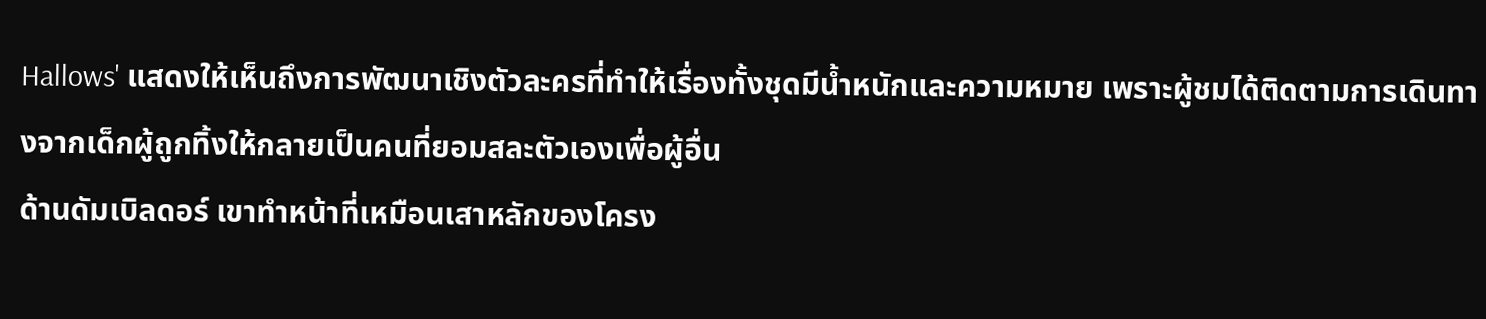Hallows' แสดงให้เห็นถึงการพัฒนาเชิงตัวละครที่ทำให้เรื่องทั้งชุดมีน้ำหนักและความหมาย เพราะผู้ชมได้ติดตามการเดินทางจากเด็กผู้ถูกทิ้งให้กลายเป็นคนที่ยอมสละตัวเองเพื่อผู้อื่น
ด้านดัมเบิลดอร์ เขาทำหน้าที่เหมือนเสาหลักของโครง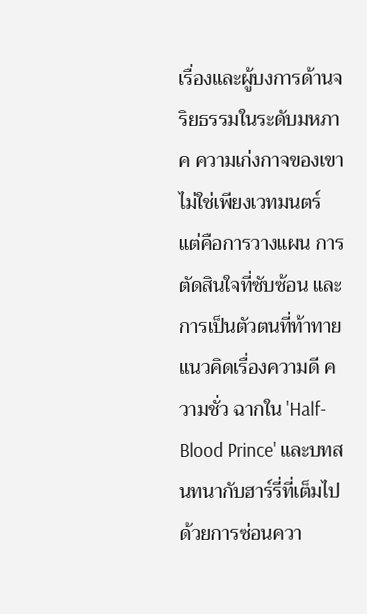เรื่องและผู้บงการด้านจริยธรรมในระดับมหภาค ความเก่งกาจของเขาไม่ใช่เพียงเวทมนตร์ แต่คือการวางแผน การตัดสินใจที่ซับซ้อน และการเป็นตัวตนที่ท้าทายแนวคิดเรื่องความดี ความชั่ว ฉากใน 'Half-Blood Prince' และบทสนทนากับฮาร์รี่ที่เต็มไปด้วยการซ่อนควา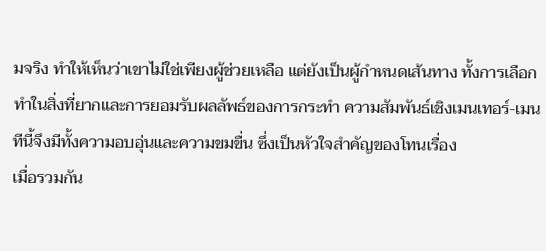มจริง ทำให้เห็นว่าเขาไม่ใช่เพียงผู้ช่วยเหลือ แต่ยังเป็นผู้กำหนดเส้นทาง ทั้งการเลือกทำในสิ่งที่ยากและการยอมรับผลลัพธ์ของการกระทำ ความสัมพันธ์เชิงเมนเทอร์-เมนทีนี้จึงมีทั้งความอบอุ่นและความขมขื่น ซึ่งเป็นหัวใจสำคัญของโทนเรื่อง
เมื่อรวมกัน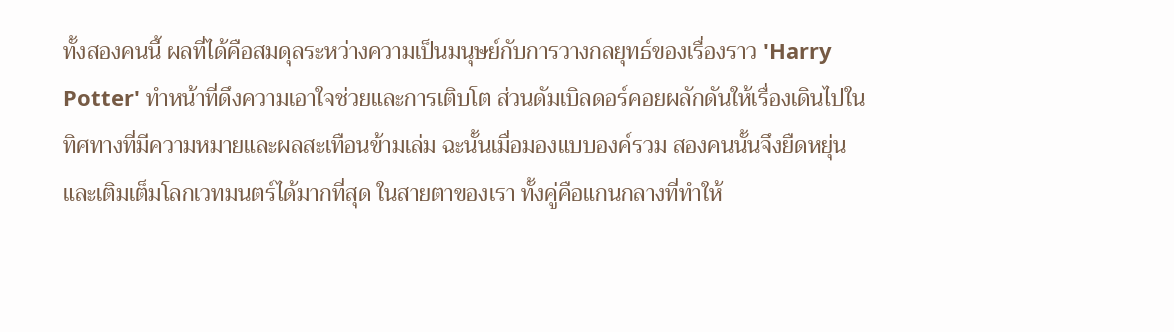ทั้งสองคนนี้ ผลที่ได้คือสมดุลระหว่างความเป็นมนุษย์กับการวางกลยุทธ์ของเรื่องราว 'Harry Potter' ทำหน้าที่ดึงความเอาใจช่วยและการเติบโต ส่วนดัมเบิลดอร์คอยผลักดันให้เรื่องเดินไปในทิศทางที่มีความหมายและผลสะเทือนข้ามเล่ม ฉะนั้นเมื่อมองแบบองค์รวม สองคนนั้นจึงยืดหยุ่นและเติมเต็มโลกเวทมนตร์ได้มากที่สุด ในสายตาของเรา ทั้งคู่คือแกนกลางที่ทำให้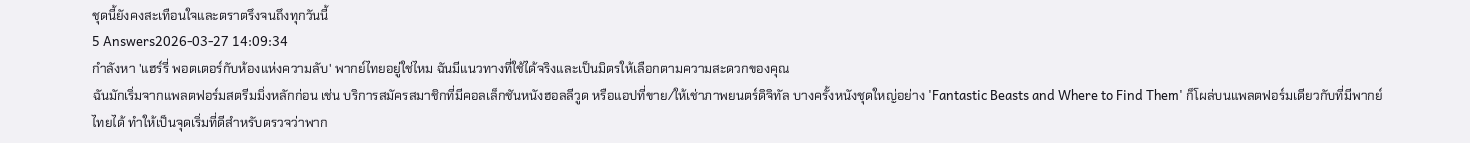ชุดนี้ยังคงสะเทือนใจและตราตรึงจนถึงทุกวันนี้
5 Answers2026-03-27 14:09:34
กำลังหา 'แฮร์รี่ พอตเตอร์กับห้องแห่งความลับ' พากย์ไทยอยู่ใช่ไหม ฉันมีแนวทางที่ใช้ได้จริงและเป็นมิตรให้เลือกตามความสะดวกของคุณ
ฉันมักเริ่มจากแพลตฟอร์มสตรีมมิ่งหลักก่อน เช่น บริการสมัครสมาชิกที่มีคอลเล็กชันหนังฮอลลีวูด หรือแอปที่ขาย/ให้เช่าภาพยนตร์ดิจิทัล บางครั้งหนังชุดใหญ่อย่าง 'Fantastic Beasts and Where to Find Them' ก็โผล่บนแพลตฟอร์มเดียวกับที่มีพากย์ไทยได้ ทำให้เป็นจุดเริ่มที่ดีสำหรับตรวจว่าพาก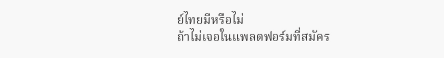ย์ไทยมีหรือไม่
ถ้าไม่เจอในแพลตฟอร์มที่สมัคร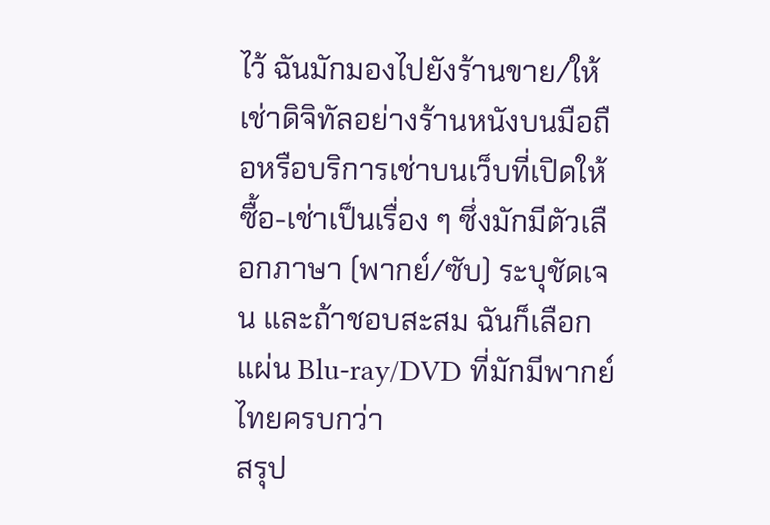ไว้ ฉันมักมองไปยังร้านขาย/ให้เช่าดิจิทัลอย่างร้านหนังบนมือถือหรือบริการเช่าบนเว็บที่เปิดให้ซื้อ-เช่าเป็นเรื่อง ๆ ซึ่งมักมีตัวเลือกภาษา (พากย์/ซับ) ระบุชัดเจน และถ้าชอบสะสม ฉันก็เลือกแผ่น Blu-ray/DVD ที่มักมีพากย์ไทยครบกว่า
สรุป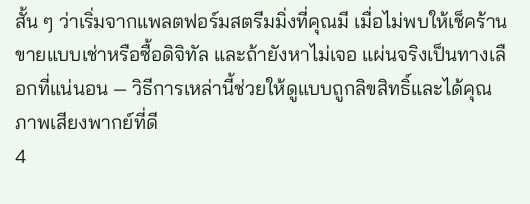สั้น ๆ ว่าเริ่มจากแพลตฟอร์มสตรีมมิ่งที่คุณมี เมื่อไม่พบให้เช็คร้านขายแบบเช่าหรือซื้อดิจิทัล และถ้ายังหาไม่เจอ แผ่นจริงเป็นทางเลือกที่แน่นอน — วิธีการเหล่านี้ช่วยให้ดูแบบถูกลิขสิทธิ์และได้คุณภาพเสียงพากย์ที่ดี
4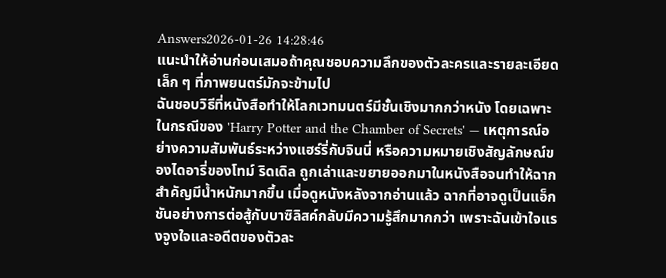Answers2026-01-26 14:28:46
แนะนำให้อ่านก่อนเสมอถ้าคุณชอบความลึกของตัวละครและรายละเอียดเล็ก ๆ ที่ภาพยนตร์มักจะข้ามไป
ฉันชอบวิธีที่หนังสือทำให้โลกเวทมนตร์มีชั้นเชิงมากกว่าหนัง โดยเฉพาะในกรณีของ 'Harry Potter and the Chamber of Secrets' — เหตุการณ์อย่างความสัมพันธ์ระหว่างแฮร์รี่กับจินนี่ หรือความหมายเชิงสัญลักษณ์ของไดอารี่ของโทม์ ริดเดิล ถูกเล่าและขยายออกมาในหนังสือจนทำให้ฉากสำคัญมีน้ำหนักมากขึ้น เมื่อดูหนังหลังจากอ่านแล้ว ฉากที่อาจดูเป็นแอ็กชันอย่างการต่อสู้กับบาซิลิสค์กลับมีความรู้สึกมากกว่า เพราะฉันเข้าใจแรงจูงใจและอดีตของตัวละ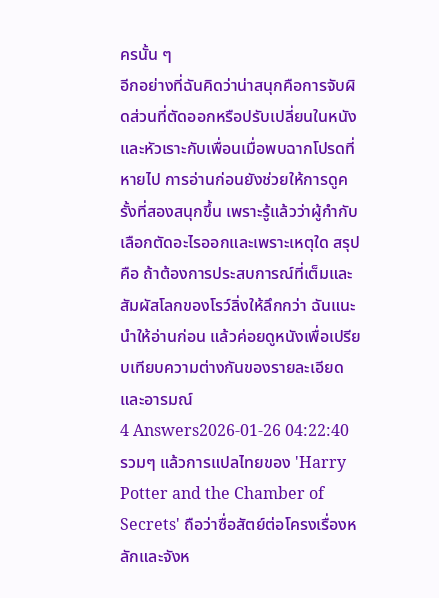ครนั้น ๆ
อีกอย่างที่ฉันคิดว่าน่าสนุกคือการจับผิดส่วนที่ตัดออกหรือปรับเปลี่ยนในหนัง และหัวเราะกับเพื่อนเมื่อพบฉากโปรดที่หายไป การอ่านก่อนยังช่วยให้การดูครั้งที่สองสนุกขึ้น เพราะรู้แล้วว่าผู้กำกับเลือกตัดอะไรออกและเพราะเหตุใด สรุปคือ ถ้าต้องการประสบการณ์ที่เต็มและสัมผัสโลกของโรว์ลิ่งให้ลึกกว่า ฉันแนะนำให้อ่านก่อน แล้วค่อยดูหนังเพื่อเปรียบเทียบความต่างกันของรายละเอียดและอารมณ์
4 Answers2026-01-26 04:22:40
รวมๆ แล้วการแปลไทยของ 'Harry Potter and the Chamber of Secrets' ถือว่าซื่อสัตย์ต่อโครงเรื่องหลักและจังห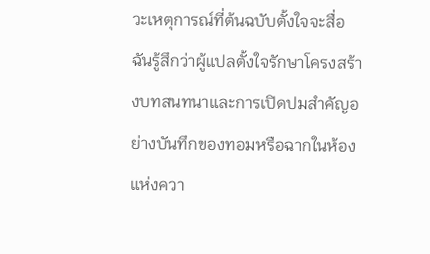วะเหตุการณ์ที่ต้นฉบับตั้งใจจะสื่อ ฉันรู้สึกว่าผู้แปลตั้งใจรักษาโครงสร้างบทสนทนาและการเปิดปมสำคัญอย่างบันทึกของทอมหรือฉากในห้องแห่งควา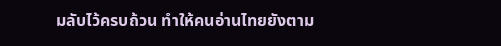มลับไว้ครบถ้วน ทำให้คนอ่านไทยยังตาม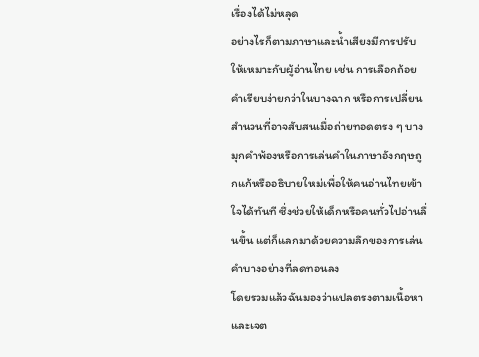เรื่องได้ไม่หลุด
อย่างไรก็ตามภาษาและน้ำเสียงมีการปรับให้เหมาะกับผู้อ่านไทย เช่น การเลือกถ้อยคำเรียบง่ายกว่าในบางฉาก หรือการเปลี่ยนสำนวนที่อาจสับสนเมื่อถ่ายทอดตรง ๆ บางมุกคำพ้องหรือการเล่นคำในภาษาอังกฤษถูกแก้หรืออธิบายใหม่เพื่อให้คนอ่านไทยเข้าใจได้ทันที ซึ่งช่วยให้เด็กหรือคนทั่วไปอ่านลื่นขึ้น แต่ก็แลกมาด้วยความลึกของการเล่นคำบางอย่างที่ลดทอนลง
โดยรวมแล้วฉันมองว่าแปลตรงตามเนื้อหาและเจต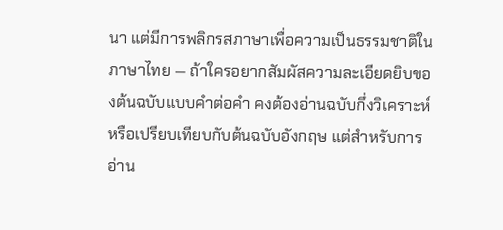นา แต่มีการพลิกรสภาษาเพื่อความเป็นธรรมชาติในภาษาไทย — ถ้าใครอยากสัมผัสความละเอียดยิบของต้นฉบับแบบคำต่อคำ คงต้องอ่านฉบับกึ่งวิเคราะห์หรือเปรียบเทียบกับต้นฉบับอังกฤษ แต่สำหรับการอ่าน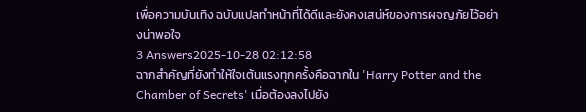เพื่อความบันเทิง ฉบับแปลทำหน้าที่ได้ดีและยังคงเสน่ห์ของการผจญภัยไว้อย่างน่าพอใจ
3 Answers2025-10-28 02:12:58
ฉากสำคัญที่ยังทำให้ใจเต้นแรงทุกครั้งคือฉากใน 'Harry Potter and the Chamber of Secrets' เมื่อต้องลงไปยัง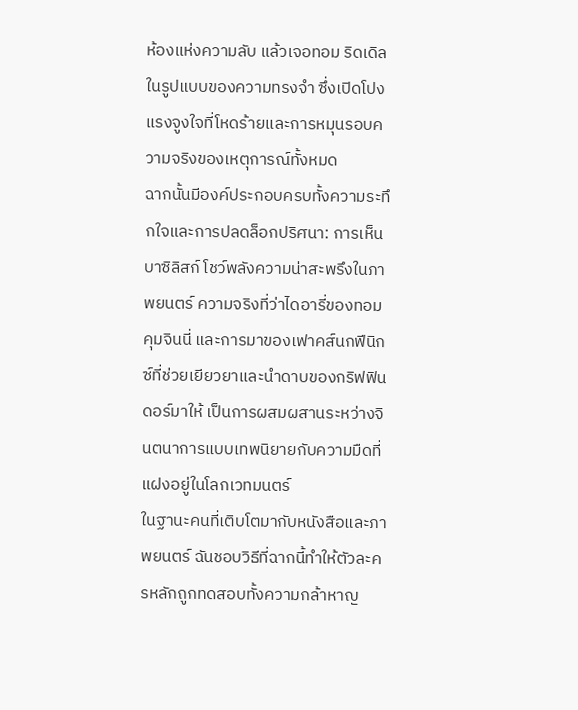ห้องแห่งความลับ แล้วเจอทอม ริดเดิลในรูปแบบของความทรงจำ ซึ่งเปิดโปงแรงจูงใจที่โหดร้ายและการหมุนรอบความจริงของเหตุการณ์ทั้งหมด
ฉากนั้นมีองค์ประกอบครบทั้งความระทึกใจและการปลดล็อกปริศนา: การเห็นบาซิลิสก์ โชว์พลังความน่าสะพรึงในภาพยนตร์ ความจริงที่ว่าไดอารี่ของทอมคุมจินนี่ และการมาของเฟาคส์นกฟีนิกซ์ที่ช่วยเยียวยาและนำดาบของกริฟฟินดอร์มาให้ เป็นการผสมผสานระหว่างจินตนาการแบบเทพนิยายกับความมืดที่แฝงอยู่ในโลกเวทมนตร์
ในฐานะคนที่เติบโตมากับหนังสือและภาพยนตร์ ฉันชอบวิธีที่ฉากนี้ทำให้ตัวละครหลักถูกทดสอบทั้งความกล้าหาญ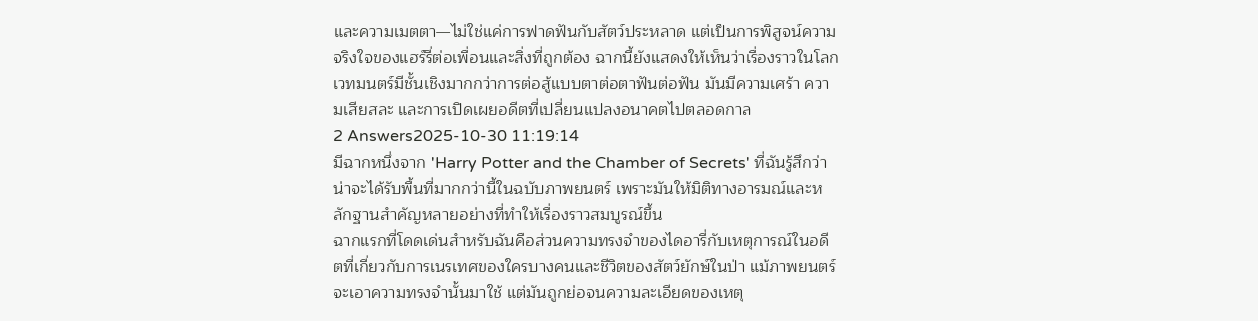และความเมตตา—ไม่ใช่แค่การฟาดฟันกับสัตว์ประหลาด แต่เป็นการพิสูจน์ความจริงใจของแฮร์รี่ต่อเพื่อนและสิ่งที่ถูกต้อง ฉากนี้ยังแสดงให้เห็นว่าเรื่องราวในโลกเวทมนตร์มีชั้นเชิงมากกว่าการต่อสู้แบบตาต่อตาฟันต่อฟัน มันมีความเศร้า ความเสียสละ และการเปิดเผยอดีตที่เปลี่ยนแปลงอนาคตไปตลอดกาล
2 Answers2025-10-30 11:19:14
มีฉากหนึ่งจาก 'Harry Potter and the Chamber of Secrets' ที่ฉันรู้สึกว่าน่าจะได้รับพื้นที่มากกว่านี้ในฉบับภาพยนตร์ เพราะมันให้มิติทางอารมณ์และหลักฐานสำคัญหลายอย่างที่ทำให้เรื่องราวสมบูรณ์ขึ้น
ฉากแรกที่โดดเด่นสำหรับฉันคือส่วนความทรงจำของไดอารี่กับเหตุการณ์ในอดีตที่เกี่ยวกับการเนรเทศของใครบางคนและชีวิตของสัตว์ยักษ์ในป่า แม้ภาพยนตร์จะเอาความทรงจำนั้นมาใช้ แต่มันถูกย่อจนความละเอียดของเหตุ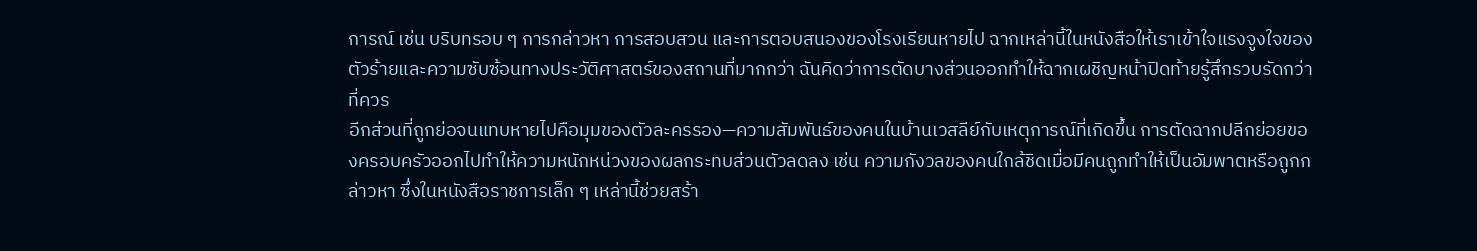การณ์ เช่น บริบทรอบ ๆ การกล่าวหา การสอบสวน และการตอบสนองของโรงเรียนหายไป ฉากเหล่านี้ในหนังสือให้เราเข้าใจแรงจูงใจของตัวร้ายและความซับซ้อนทางประวัติศาสตร์ของสถานที่มากกว่า ฉันคิดว่าการตัดบางส่วนออกทำให้ฉากเผชิญหน้าปิดท้ายรู้สึกรวบรัดกว่าที่ควร
อีกส่วนที่ถูกย่อจนแทบหายไปคือมุมของตัวละครรอง—ความสัมพันธ์ของคนในบ้านเวสลีย์กับเหตุการณ์ที่เกิดขึ้น การตัดฉากปลีกย่อยของครอบครัวออกไปทำให้ความหนักหน่วงของผลกระทบส่วนตัวลดลง เช่น ความกังวลของคนใกล้ชิดเมื่อมีคนถูกทำให้เป็นอัมพาตหรือถูกกล่าวหา ซึ่งในหนังสือราชการเล็ก ๆ เหล่านี้ช่วยสร้า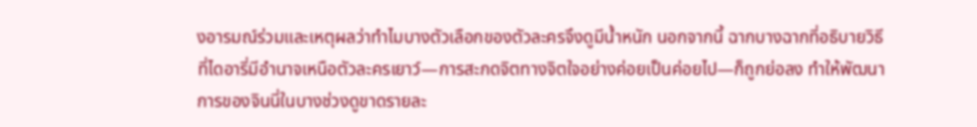งอารมณ์ร่วมและเหตุผลว่าทำไมบางตัวเลือกของตัวละครจึงดูมีน้ำหนัก นอกจากนี้ ฉากบางฉากที่อธิบายวิธีที่ไดอารี่มีอำนาจเหนือตัวละครเยาว์—การสะกดจิตทางจิตใจอย่างค่อยเป็นค่อยไป—ก็ถูกย่อลง ทำให้พัฒนาการของจินนี่ในบางช่วงดูขาดรายละ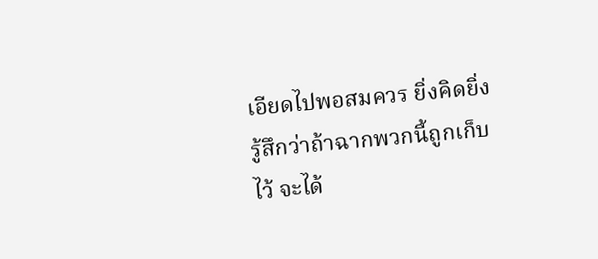เอียดไปพอสมควร ยิ่งคิดยิ่งรู้สึกว่าถ้าฉากพวกนี้ถูกเก็บไว้ จะได้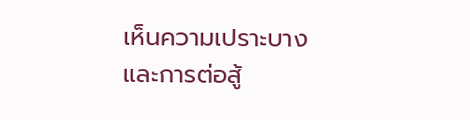เห็นความเปราะบางและการต่อสู้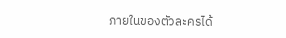ภายในของตัวละครได้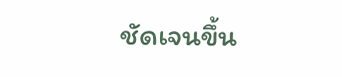ชัดเจนขึ้น